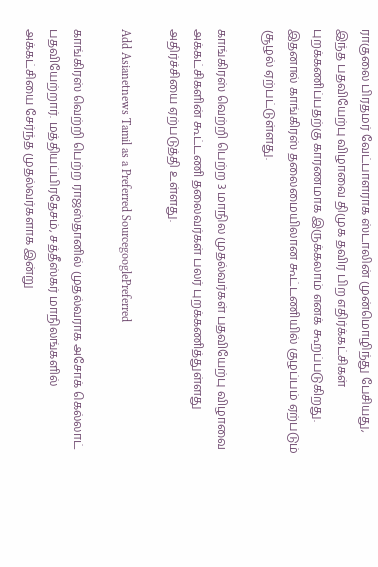ராகுலை பிரதமர் வேட்பாளராக ஸ்டாலின் முன்மொழிந்து பேசியது, இந்த பதவியேற்பு விழாவை திமுக தவிர பிற எதிர்க்கட்சிகள் புறக்கணிப்பதற்கு காரணமாக இருக்கலாம் எனக் கூறப்படுகிறது. இதனால் காங்கிரஸ் தலைமையிலான கூட்டணியில் குழப்பம் ஏற்படும் சூழல் ஏற்பட்டுள்ளது.

காங்கிரஸ் வெற்றி பெற்ற 3 மாநில முதல்வர்கள் பதவியேற்பு விழாவை அக்கட்சிகளின் கூட்டணி தலைவர்கள் பலர் புறக்கணித்துள்ளது அதிர்ச்சியை ஏற்படுத்தி உள்ளது.

Add Asianetnews Tamil as a Preferred SourcegooglePreferred

காங்கிரஸ் வெற்றி பெற்ற ராஜஸ்தானில் முதல்வராக அசோக் கெல்லாட் பதவியேற்றார். மத்தியப்பிரதேசம், சத்தீஸ்கர் மாநிலங்களில் அக்கட்சியை சேர்ந்த முதல்வர்களாக இன்று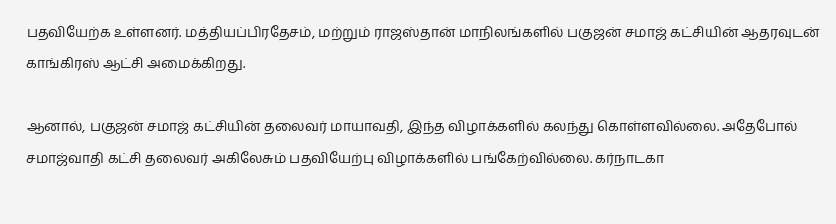பதவியேற்க உள்ளனர். மத்தியப்பிரதேசம், மற்றும் ராஜஸ்தான் மாநிலங்களில் பகுஜன் சமாஜ் கட்சியின் ஆதரவுடன் காங்கிரஸ் ஆட்சி அமைக்கிறது.

ஆனால், பகுஜன் சமாஜ் கட்சியின் தலைவர் மாயாவதி, இந்த விழாக்களில் கலந்து கொள்ளவில்லை. அதேபோல் சமாஜ்வாதி கட்சி தலைவர் அகிலேசும் பதவியேற்பு விழாக்களில் பங்கேற்வில்லை. கர்நாடகா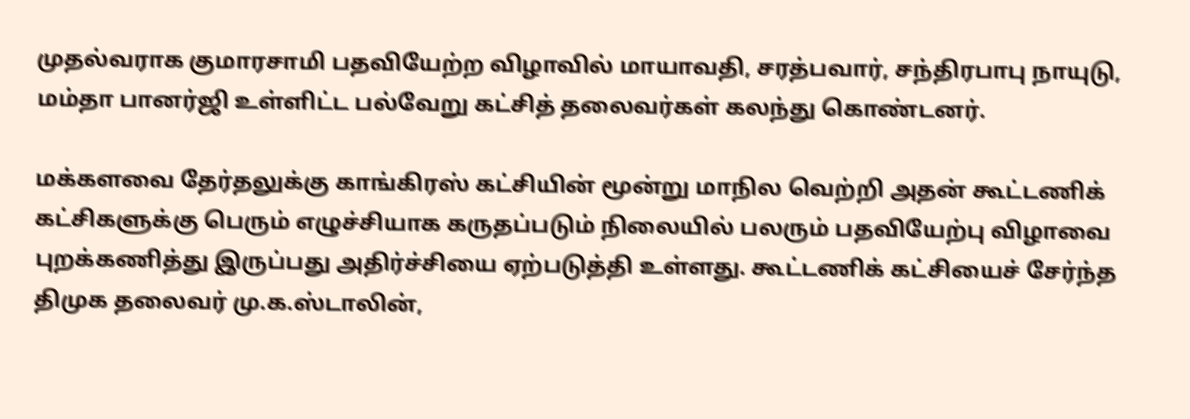முதல்வராக குமாரசாமி பதவியேற்ற விழாவில் மாயாவதி, சரத்பவார், சந்திரபாபு நாயுடு, மம்தா பானர்ஜி உள்ளிட்ட பல்வேறு கட்சித் தலைவர்கள் கலந்து கொண்டனர்.

மக்களவை தேர்தலுக்கு காங்கிரஸ் கட்சியின் மூன்று மாநில வெற்றி அதன் கூட்டணிக் கட்சிகளுக்கு பெரும் எழுச்சியாக கருதப்படும் நிலையில் பலரும் பதவியேற்பு விழாவை புறக்கணித்து இருப்பது அதிர்ச்சியை ஏற்படுத்தி உள்ளது. கூட்டணிக் கட்சியைச் சேர்ந்த திமுக தலைவர் மு.க.ஸ்டாலின்,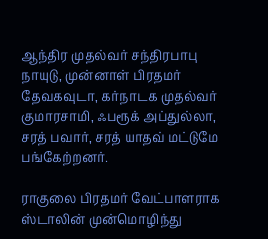ஆந்திர முதல்வர் சந்திரபாபு நாயுடு, முன்னாள் பிரதமர் தேவகவுடா, கர்நாடக முதல்வர் குமாரசாமி, ஃபரூக் அப்துல்லா, சரத் பவார், சரத் யாதவ் மட்டுமே பங்கேற்றனர்.

ராகுலை பிரதமர் வேட்பாளராக ஸ்டாலின் முன்மொழிந்து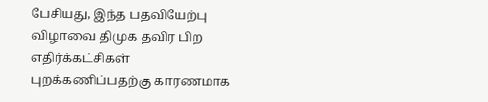பேசியது, இந்த பதவியேற்பு விழாவை திமுக தவிர பிற எதிர்க்கட்சிகள் புறக்கணிப்பதற்கு காரணமாக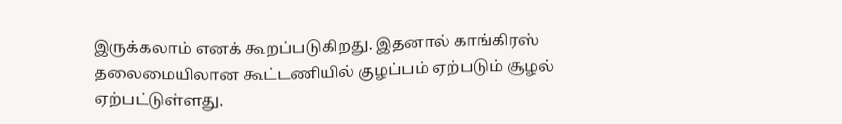இருக்கலாம் எனக் கூறப்படுகிறது. இதனால் காங்கிரஸ் தலைமையிலான கூட்டணியில் குழப்பம் ஏற்படும் சூழல் ஏற்பட்டுள்ளது.